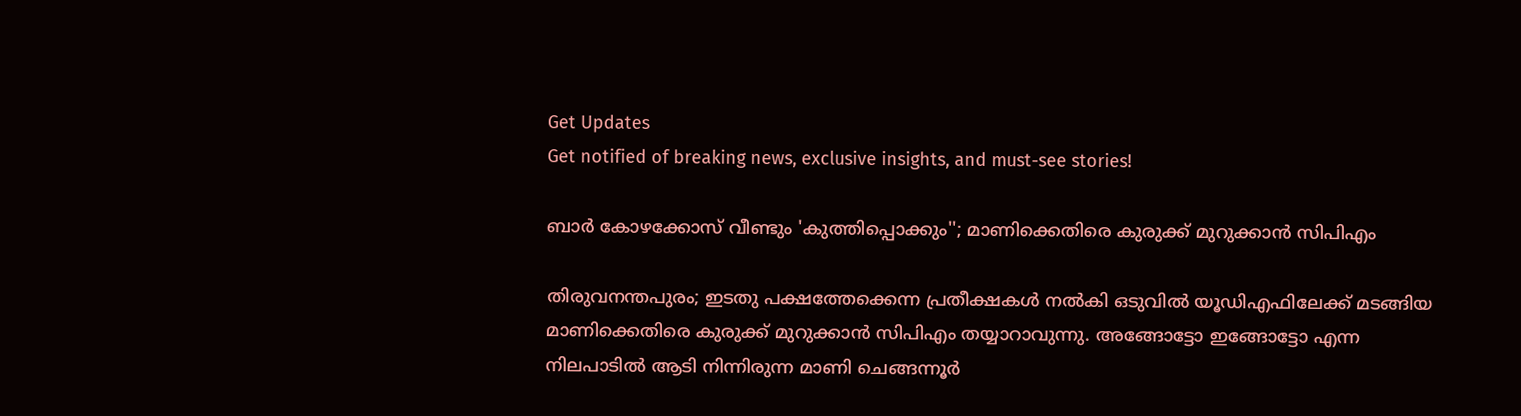Get Updates
Get notified of breaking news, exclusive insights, and must-see stories!

ബാര്‍ കോഴക്കോസ് വീണ്ടും 'കുത്തിപ്പൊക്കും''; മാണിക്കെതിരെ കുരുക്ക് മുറുക്കാന്‍ സിപിഎം

തിരുവനന്തപുരം; ഇടതു പക്ഷത്തേക്കെന്ന പ്രതീക്ഷകള്‍ നല്‍കി ഒടുവില്‍ യൂഡിഎഫിലേക്ക് മടങ്ങിയ മാണിക്കെതിരെ കുരുക്ക് മുറുക്കാന്‍ സിപിഎം തയ്യാറാവുന്നു. അങ്ങോട്ടോ ഇങ്ങോട്ടോ എന്ന നിലപാടില്‍ ആടി നിന്നിരുന്ന മാണി ചെങ്ങന്നൂര്‍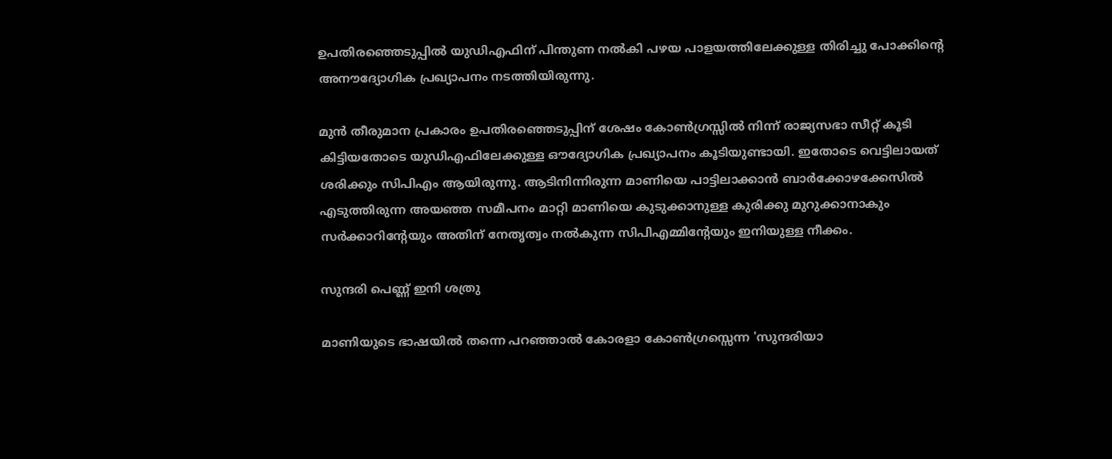ഉപതിരഞ്ഞെടുപ്പില്‍ യുഡിഎഫിന് പിന്തുണ നല്‍കി പഴയ പാളയത്തിലേക്കുള്ള തിരിച്ചു പോക്കിന്റെ അനൗദ്യോഗിക പ്രഖ്യാപനം നടത്തിയിരുന്നു.

മുന്‍ തീരുമാന പ്രകാരം ഉപതിരഞ്ഞെടുപ്പിന് ശേഷം കോണ്‍ഗ്രസ്സില്‍ നിന്ന് രാജ്യസഭാ സീറ്റ് കൂടി കിട്ടിയതോടെ യുഡിഎഫിലേക്കുള്ള ഔദ്യോഗിക പ്രഖ്യാപനം കൂടിയുണ്ടായി. ഇതോടെ വെട്ടിലായത് ശരിക്കും സിപിഎം ആയിരുന്നു. ആടിനിന്നിരുന്ന മാണിയെ പാട്ടിലാക്കാന്‍ ബാർക്കോഴക്കേസില്‍ എടുത്തിരുന്ന അയഞ്ഞ സമീപനം മാറ്റി മാണിയെ കുടുക്കാനുള്ള കുരിക്കു മുറുക്കാനാകും സര്‍ക്കാറിന്റേയും അതിന് നേതൃത്വം നല്‍കുന്ന സിപിഎമ്മിന്റേയും ഇനിയുള്ള നീക്കം.

സുന്ദരി പെണ്ണ് ഇനി ശത്രു

മാണിയുടെ ഭാഷയില്‍ തന്നെ പറഞ്ഞാല്‍ കോരളാ കോണ്‍ഗ്രസ്സെന്ന 'സുന്ദരിയാ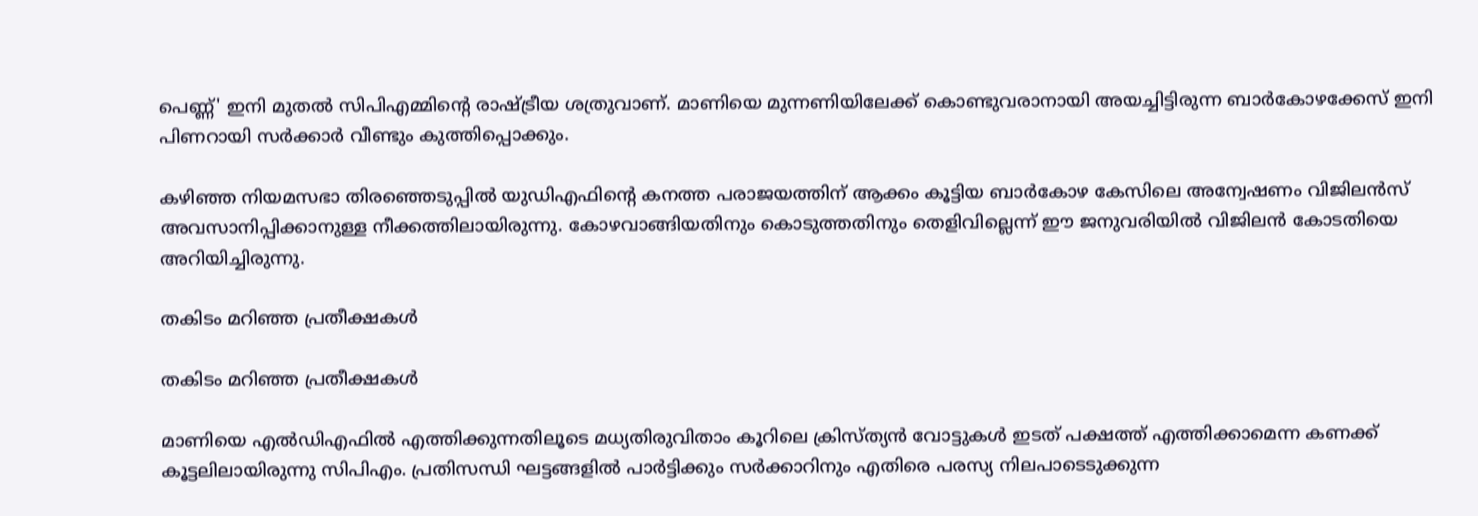പെണ്ണ്' ഇനി മുതല്‍ സിപിഎമ്മിന്റെ രാഷ്ട്രീയ ശത്രുവാണ്. മാണിയെ മുന്നണിയിലേക്ക് കൊണ്ടുവരാനായി അയച്ചിട്ടിരുന്ന ബാര്‍കോഴക്കേസ് ഇനി പിണറായി സര്‍ക്കാര്‍ വീണ്ടും കുത്തിപ്പൊക്കും.

കഴിഞ്ഞ നിയമസഭാ തിരഞ്ഞെടുപ്പില്‍ യുഡിഎഫിന്റെ കനത്ത പരാജയത്തിന് ആക്കം കൂട്ടിയ ബാര്‍കോഴ കേസിലെ അന്വേഷണം വിജിലന്‍സ് അവസാനിപ്പിക്കാനുള്ള നീക്കത്തിലായിരുന്നു. കോഴവാങ്ങിയതിനും കൊടുത്തതിനും തെളിവില്ലെന്ന് ഈ ജനുവരിയില്‍ വിജിലന്‍ കോടതിയെ അറിയിച്ചിരുന്നു.

തകിടം മറിഞ്ഞ പ്രതീക്ഷകള്‍

തകിടം മറിഞ്ഞ പ്രതീക്ഷകള്‍

മാണിയെ എല്‍ഡിഎഫില്‍ എത്തിക്കുന്നതിലൂടെ മധ്യതിരുവിതാം കൂറിലെ ക്രിസ്ത്യന്‍ വോട്ടുകള്‍ ഇടത് പക്ഷത്ത് എത്തിക്കാമെന്ന കണക്ക് കൂട്ടലിലായിരുന്നു സിപിഎം. പ്രതിസന്ധി ഘട്ടങ്ങളില്‍ പാര്‍ട്ടിക്കും സര്‍ക്കാറിനും എതിരെ പരസ്യ നിലപാടെടുക്കുന്ന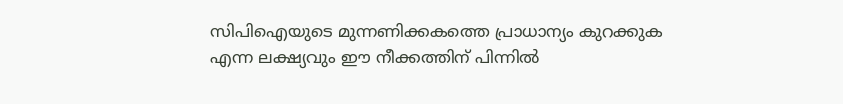സിപിഐയുടെ മുന്നണിക്കകത്തെ പ്രാധാന്യം കുറക്കുക എന്ന ലക്ഷ്യവും ഈ നീക്കത്തിന് പിന്നില്‍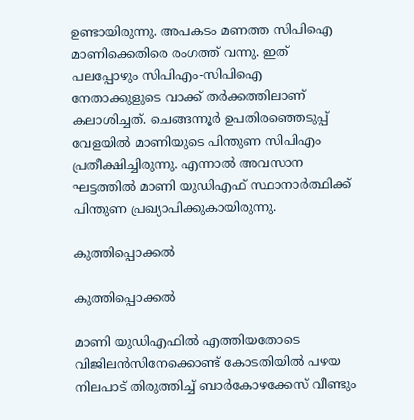ഉണ്ടായിരുന്നു. അപകടം മണത്ത സിപിഐ മാണിക്കെതിരെ രംഗത്ത് വന്നു. ഇത് പലപ്പോഴും സിപിഎം-സിപിഐ നേതാക്കുളുടെ വാക്ക് തര്‍ക്കത്തിലാണ് കലാശിച്ചത്. ചെങ്ങന്നൂര്‍ ഉപതിരഞ്ഞെടുപ്പ് വേളയില്‍ മാണിയുടെ പിന്തുണ സിപിഎം പ്രതീക്ഷിച്ചിരുന്നു. എന്നാല്‍ അവസാന ഘട്ടത്തില്‍ മാണി യുഡിഎഫ് സ്ഥാനാര്‍ത്ഥിക്ക് പിന്തുണ പ്രഖ്യാപിക്കുകായിരുന്നു.

കുത്തിപ്പൊക്കല്‍

കുത്തിപ്പൊക്കല്‍

മാണി യുഡിഎഫില്‍ എത്തിയതോടെ വിജിലന്‍സിനേക്കൊണ്ട് കോടതിയില്‍ പഴയ നിലപാട് തിരുത്തിച്ച് ബാര്‍കോഴക്കേസ് വീണ്ടും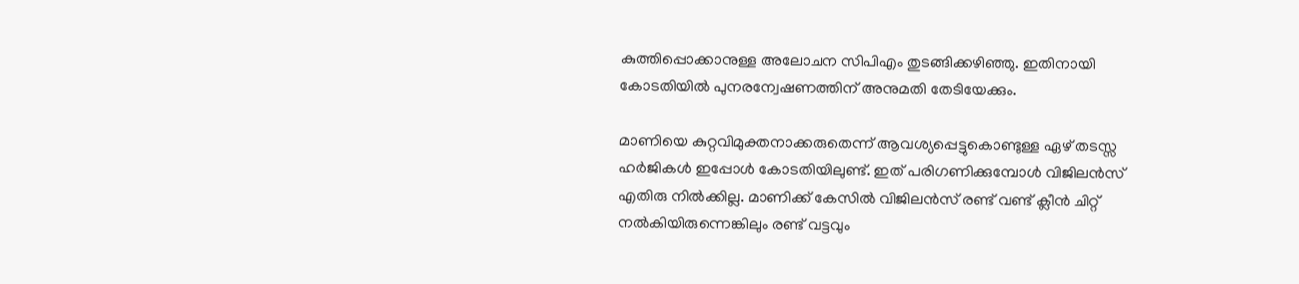കുത്തിപ്പൊക്കാനുള്ള അലോചന സിപിഎം തുടങ്ങിക്കഴിഞ്ഞു. ഇതിനായി കോടതിയില്‍ പുനരന്വേഷണത്തിന് അനുമതി തേടിയേക്കും.

മാണിയെ കുറ്റവിമുക്തനാക്കരുതെന്ന് ആവശ്യപ്പെട്ടുകൊണ്ടുള്ള ഏഴ് തടസ്സ ഹര്‍ജികള്‍ ഇപ്പോള്‍ കോടതിയിലുണ്ട്. ഇത് പരിഗണിക്കുമ്പോള്‍ വിജിലന്‍സ് എതിരു നില്‍ക്കില്ല. മാണിക്ക് കേസില്‍ വിജിലന്‍സ് രണ്ട് വണ്ട് ക്ലീന്‍ ചിറ്റ് നല്‍കിയിരുന്നെങ്കിലും രണ്ട് വട്ടവും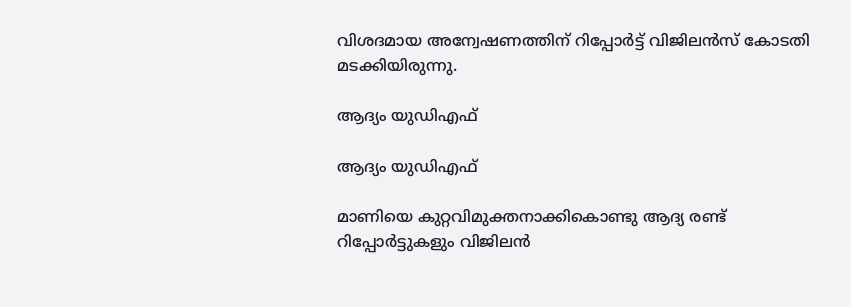വിശദമായ അന്വേഷണത്തിന് റിപ്പോര്‍ട്ട് വിജിലന്‍സ് കോടതി മടക്കിയിരുന്നു.

ആദ്യം യുഡിഎഫ്

ആദ്യം യുഡിഎഫ്

മാണിയെ കുറ്റവിമുക്തനാക്കികൊണ്ടു ആദ്യ രണ്ട് റിപ്പോര്‍ട്ടുകളും വിജിലന്‍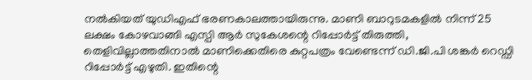നല്‍കിയത് യുഡിഎഫ് ഭരണകാലത്തായിരുന്നു. മാണി ബാറുടമകളില്‍ നിന്ന് 25 ലക്ഷം കോഴവാങ്ങി എസ്പി ആര്‍ സുകേശന്റെ റിപ്പോര്‍ട്ട് തിരുത്തി, തെളിവില്ലാത്തതിനാല്‍ മാണിക്കെതിരെ കുറ്റപത്രം വേണ്ടെന്ന് ഡി.ജി.പി ശങ്കര്‍ റെഡ്ഡി റിപ്പോര്‍ട്ട് എഴുതി. ഇതിന്റെ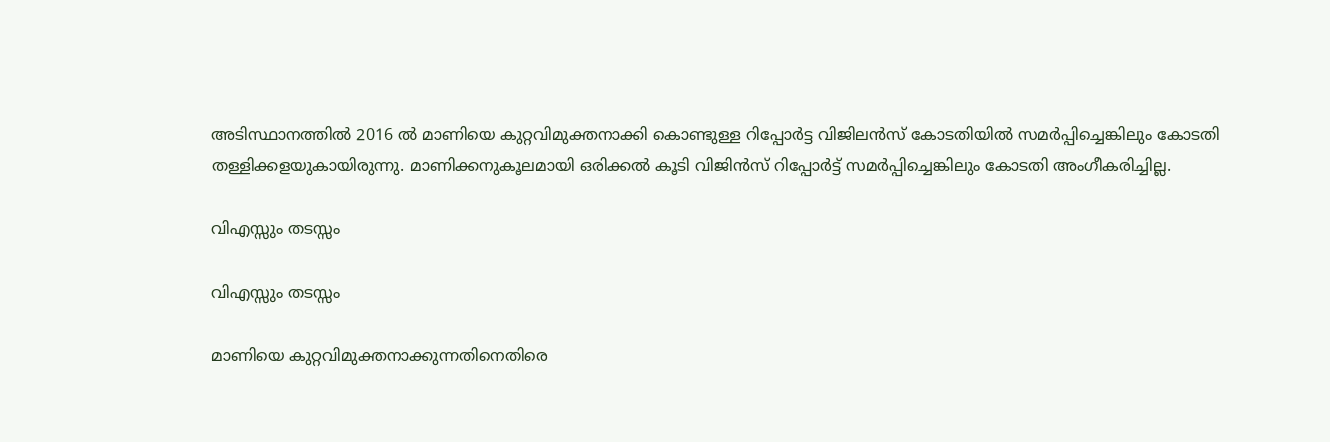അടിസ്ഥാനത്തില്‍ 2016 ല്‍ മാണിയെ കുറ്റവിമുക്തനാക്കി കൊണ്ടുള്ള റിപ്പോര്‍ട്ട വിജിലന്‍സ് കോടതിയില്‍ സമര്‍പ്പിച്ചെങ്കിലും കോടതി തള്ളിക്കളയുകായിരുന്നു. മാണിക്കനുകൂലമായി ഒരിക്കല്‍ കൂടി വിജിന്‍സ് റിപ്പോര്‍ട്ട് സമര്‍പ്പിച്ചെങ്കിലും കോടതി അംഗീകരിച്ചില്ല.

വിഎസ്സും തടസ്സം

വിഎസ്സും തടസ്സം

മാണിയെ കുറ്റവിമുക്തനാക്കുന്നതിനെതിരെ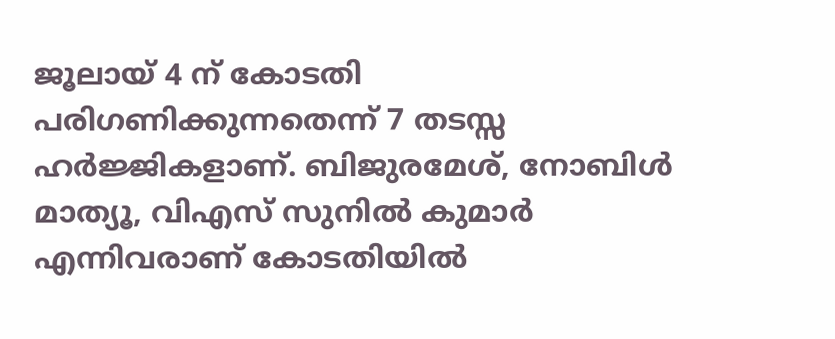ജൂലായ് 4 ന് കോടതി പരിഗണിക്കുന്നതെന്ന് 7 തടസ്സ ഹര്‍ജ്ജികളാണ്. ബിജുരമേശ്, നോബിള്‍ മാത്യൂ, വിഎസ് സുനില്‍ കുമാര്‍ എന്നിവരാണ് കോടതിയില്‍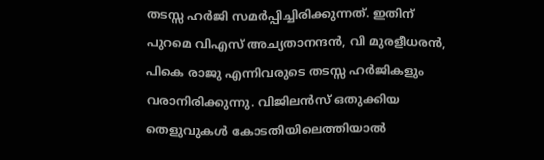തടസ്സ ഹര്‍ജി സമര്‍പ്പിച്ചിരിക്കുന്നത്. ഇതിന് പുറമെ വിഎസ് അച്യതാനന്ദന്‍, വി മുരളീധരന്‍, പികെ രാജു എന്നിവരുടെ തടസ്സ ഹര്‍ജികളും വരാനിരിക്കുന്നു. വിജിലന്‍സ് ഒതുക്കിയ തെളുവുകള്‍ കോടതിയിലെത്തിയാല്‍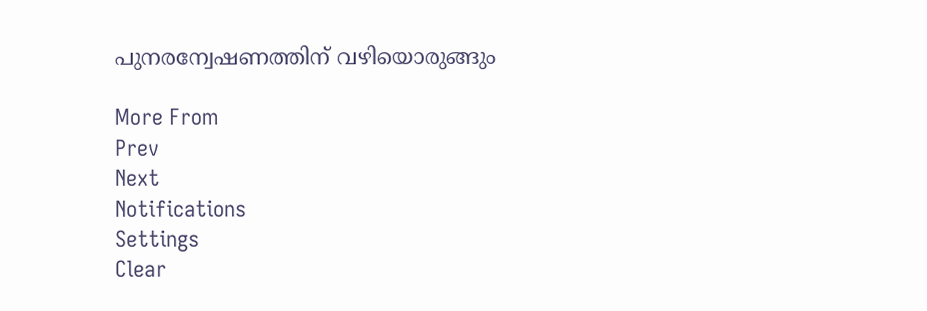പുനരന്വേഷണത്തിന് വഴിയൊരുങ്ങും

More From
Prev
Next
Notifications
Settings
Clear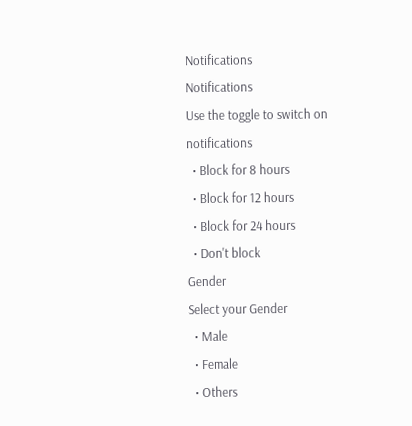Notifications
Notifications
Use the toggle to switch on notifications
  • Block for 8 hours
  • Block for 12 hours
  • Block for 24 hours
  • Don't block
Gender
Select your Gender
  • Male
  • Female
  • Others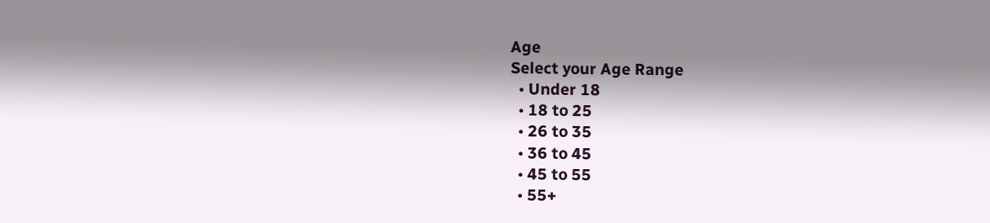Age
Select your Age Range
  • Under 18
  • 18 to 25
  • 26 to 35
  • 36 to 45
  • 45 to 55
  • 55+